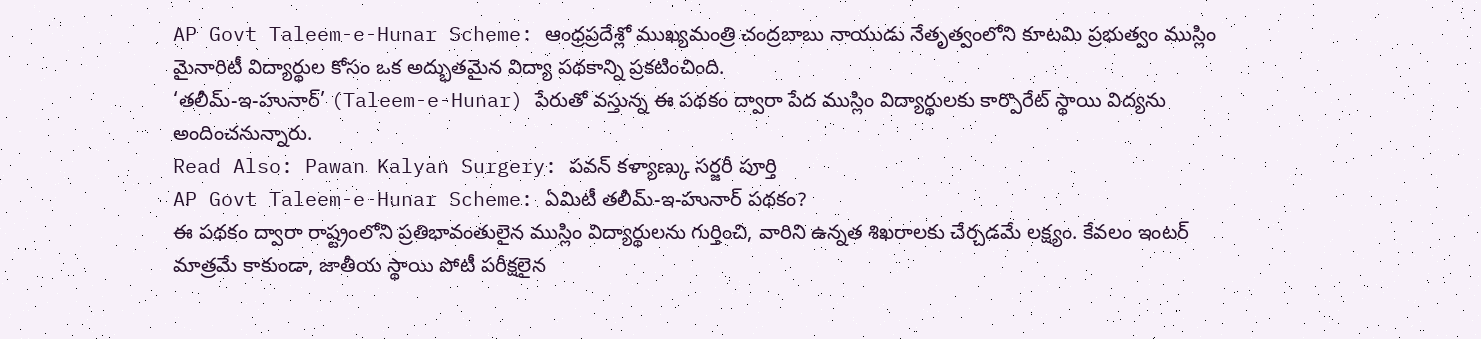AP Govt Taleem-e-Hunar Scheme: ఆంధ్రప్రదేశ్లో ముఖ్యమంత్రి చంద్రబాబు నాయుడు నేతృత్వంలోని కూటమి ప్రభుత్వం ముస్లిం మైనారిటీ విద్యార్థుల కోసం ఒక అద్భుతమైన విద్యా పథకాన్ని ప్రకటించింది.
‘తలీమ్-ఇ-హునార్’ (Taleem-e-Hunar) పేరుతో వస్తున్న ఈ పథకం ద్వారా పేద ముస్లిం విద్యార్థులకు కార్పొరేట్ స్థాయి విద్యను అందించనున్నారు.
Read Also: Pawan Kalyan Surgery: పవన్ కళ్యాణ్కు సర్జరీ పూర్తి
AP Govt Taleem-e-Hunar Scheme: ఏమిటీ తలీమ్-ఇ-హునార్ పథకం?
ఈ పథకం ద్వారా రాష్ట్రంలోని ప్రతిభావంతులైన ముస్లిం విద్యార్థులను గుర్తించి, వారిని ఉన్నత శిఖరాలకు చేర్చడమే లక్ష్యం. కేవలం ఇంటర్ మాత్రమే కాకుండా, జాతీయ స్థాయి పోటీ పరీక్షలైన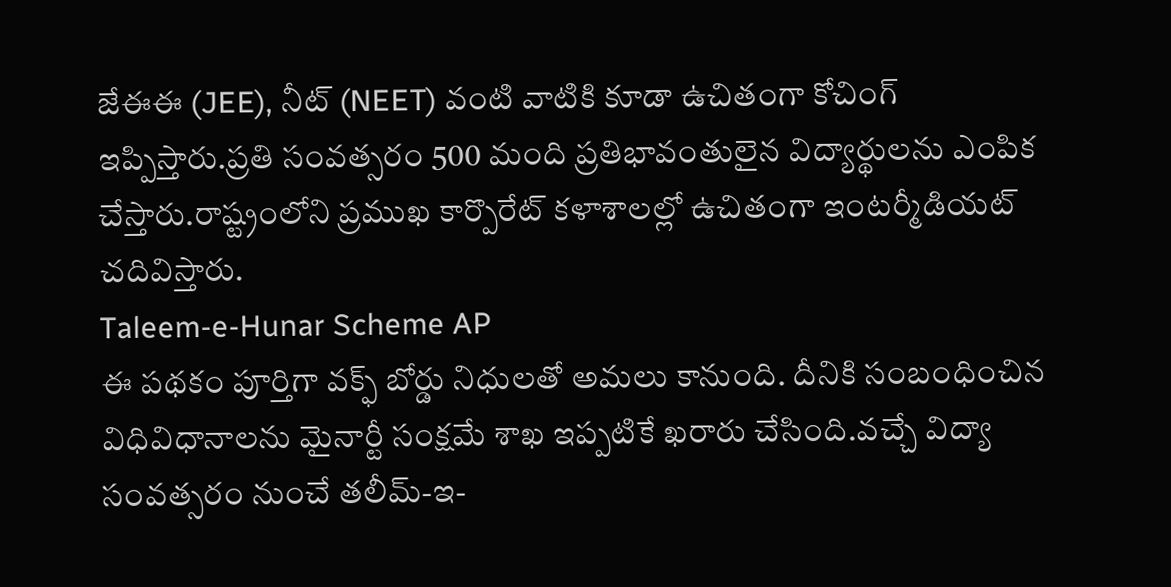జేఈఈ (JEE), నీట్ (NEET) వంటి వాటికి కూడా ఉచితంగా కోచింగ్ ఇప్పిస్తారు.ప్రతి సంవత్సరం 500 మంది ప్రతిభావంతులైన విద్యార్థులను ఎంపిక చేస్తారు.రాష్ట్రంలోని ప్రముఖ కార్పొరేట్ కళాశాలల్లో ఉచితంగా ఇంటర్మీడియట్ చదివిస్తారు.
Taleem-e-Hunar Scheme AP
ఈ పథకం పూర్తిగా వక్ఫ్ బోర్డు నిధులతో అమలు కానుంది. దీనికి సంబంధించిన విధివిధానాలను మైనార్టీ సంక్షమే శాఖ ఇప్పటికే ఖరారు చేసింది.వచ్చే విద్యా సంవత్సరం నుంచే తలీమ్-ఇ-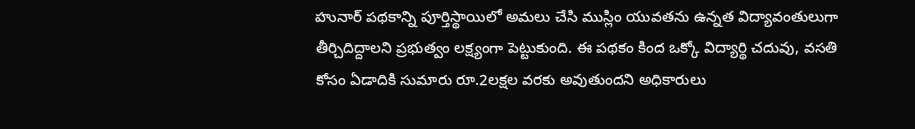హునార్ పథకాన్ని పూర్తిస్థాయిలో అమలు చేసి ముస్లిం యువతను ఉన్నత విద్యావంతులుగా తీర్చిదిద్దాలని ప్రభుత్వం లక్ష్యంగా పెట్టుకుంది. ఈ పథకం కింద ఒక్కో విద్యార్థి చదువు, వసతి కోసం ఏడాదికి సుమారు రూ.2లక్షల వరకు అవుతుందని అధికారులు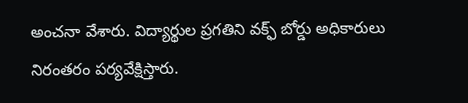అంచనా వేశారు. విద్యార్థుల ప్రగతిని వక్ఫ్ బోర్డు అధికారులు నిరంతరం పర్యవేక్షిస్తారు.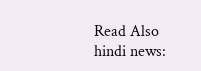Read Also hindi news: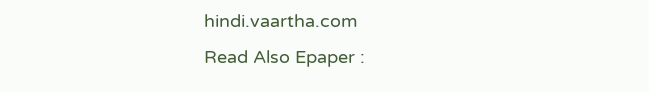hindi.vaartha.com
Read Also Epaper :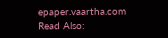epaper.vaartha.com
Read Also: